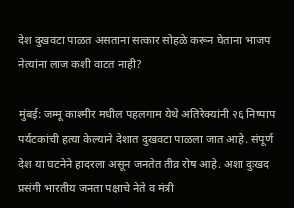देश दुखवटा पाळत असताना सत्कार सोहळे करून घेताना भाजप नेत्यांना लाज कशी वाटत नाही?

मुंबई: जम्मू काश्मीर मधील पहलगाम येथे अतिरेक्यांनी २६ निष्पाप पर्यटकांची हत्या केल्याने देशात दुखवटा पाळला जात आहे. संपूर्ण देश या घटनेने हादरला असून जनतेत तीव्र रोष आहे. अशा दुःखद प्रसंगी भारतीय जनता पक्षाचे नेते व मंत्री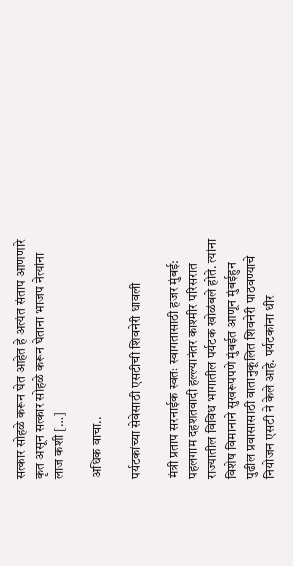सत्कार सोहळे करून घेत आहेत हे अत्यंत संताप आणणारे कृत असून सत्कार सोहळे करून घेताना भाजप नेत्यांना लाज कशी […]

अधिक वाचा..

पर्यटकांच्या सेवेसाठी एसटीची शिवनेरी धावली

मंत्री प्रताप सरनाईक स्वतः स्वागतासाठी हजर मुंबई: पहलगाम दहशतवादी हल्ल्यानंतर काश्मीर परिसरात राज्यातील विविध भागातील पर्यटक खोळंबले होते. त्यांना विशेष विमानाने सुखरूपपणे मुंबईत आणून मुंबईहुन पुढील प्रवासासाठी वातानुकूलित शिवनेरी पाठवण्याचे नियोजन एसटी ने केले आहे. पर्यटकांना धीर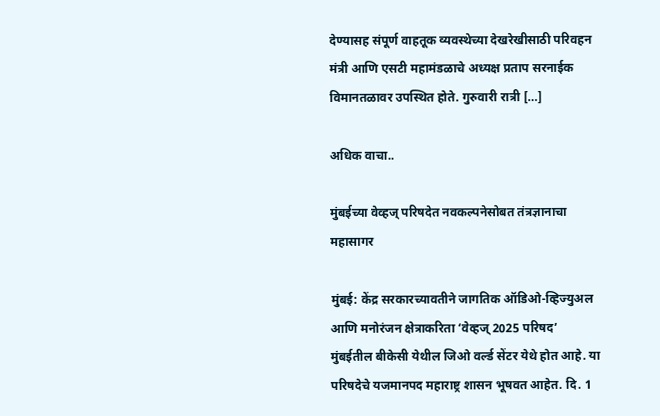देण्यासह संपूर्ण वाहतूक व्यवस्थेच्या देखरेखीसाठी परिवहन मंत्री आणि एसटी महामंडळाचे अध्यक्ष प्रताप सरनाईक विमानतळावर उपस्थित होते. गुरुवारी रात्री […]

अधिक वाचा..

मुंबईच्या वेव्हज् परिषदेत नवकल्पनेसोबत तंत्रज्ञानाचा महासागर

मुंबई: केंद्र सरकारच्यावतीने जागतिक ऑडिओ-व्हिज्युअल आणि मनोरंजन क्षेत्राकरिता ‘वेव्हज् 2025 परिषद’ मुंबईतील बीकेसी येथील जिओ वर्ल्ड सेंटर येथे होत आहे. या परिषदेचे यजमानपद महाराष्ट्र शासन भूषवत आहेत. दि. 1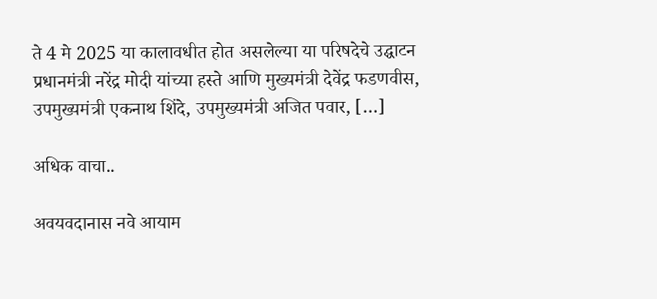ते 4 मे 2025 या कालावधीत होत असलेल्या या परिषदेचे उद्घाटन प्रधानमंत्री नरेंद्र मोदी यांच्या हस्ते आणि मुख्यमंत्री देवेंद्र फडणवीस, उपमुख्यमंत्री एकनाथ शिंदे, उपमुख्यमंत्री अजित पवार, […]

अधिक वाचा..

अवयवदानास नवे आयाम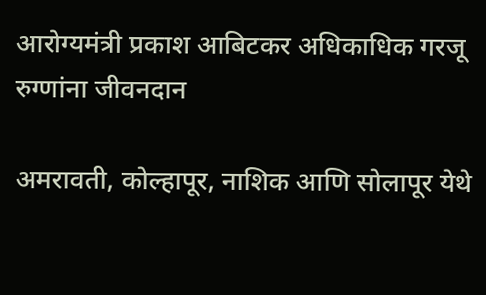आरोग्यमंत्री प्रकाश आबिटकर अधिकाधिक गरजू रुग्णांना जीवनदान

अमरावती, कोल्हापूर, नाशिक आणि सोलापूर येथे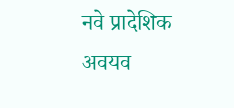नवे प्रादेशिक अवयव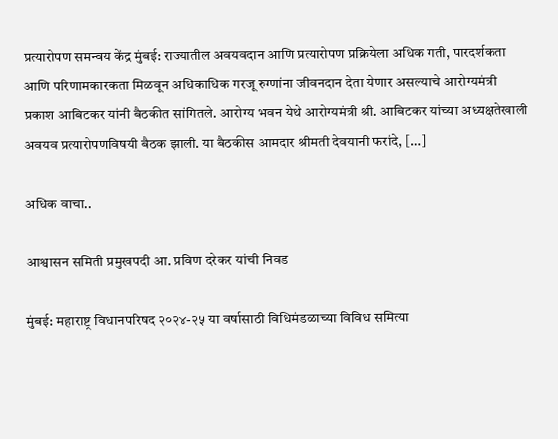प्रत्यारोपण समन्वय केंद्र मुंबई: राज्यातील अवयवदान आणि प्रत्यारोपण प्रक्रियेला अधिक गती, पारदर्शकता आणि परिणामकारकता मिळवून अधिकाधिक गरजू रुग्णांना जीवनदान देता येणार असल्याचे आरोग्यमंत्री प्रकाश आबिटकर यांनी बैठकीत सांगितले. आरोग्य भवन येथे आरोग्यमंत्री श्री. आबिटकर यांच्या अध्यक्षतेखाली अवयव प्रत्यारोपणविषयी बैठक झाली. या बैठकीस आमदार श्रीमती देवयानी फरांदे, […]

अधिक वाचा..

आश्वासन समिती प्रमुखपदी आ. प्रविण दरेकर यांची निवड

मुंबई: महाराष्ट्र विधानपरिषद २०२४-२५ या वर्षासाठी विधिमंडळाच्या विविध समित्या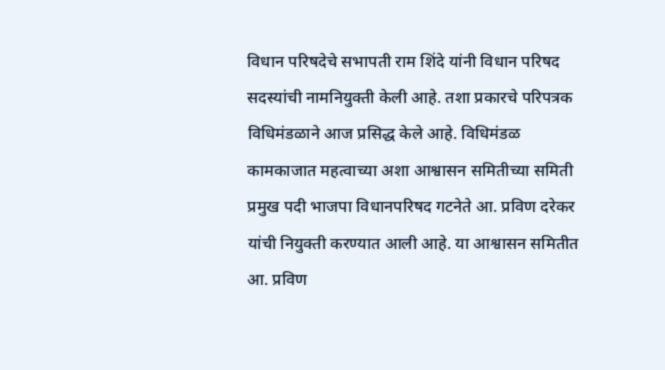विधान परिषदेचे सभापती राम शिंदे यांनी विधान परिषद सदस्यांची नामनियुक्ती केली आहे. तशा प्रकारचे परिपत्रक विधिमंडळाने आज प्रसिद्ध केले आहे. विधिमंडळ कामकाजात महत्वाच्या अशा आश्वासन समितीच्या समिती प्रमुख पदी भाजपा विधानपरिषद गटनेते आ. प्रविण दरेकर यांची नियुक्ती करण्यात आली आहे. या आश्वासन समितीत आ. प्रविण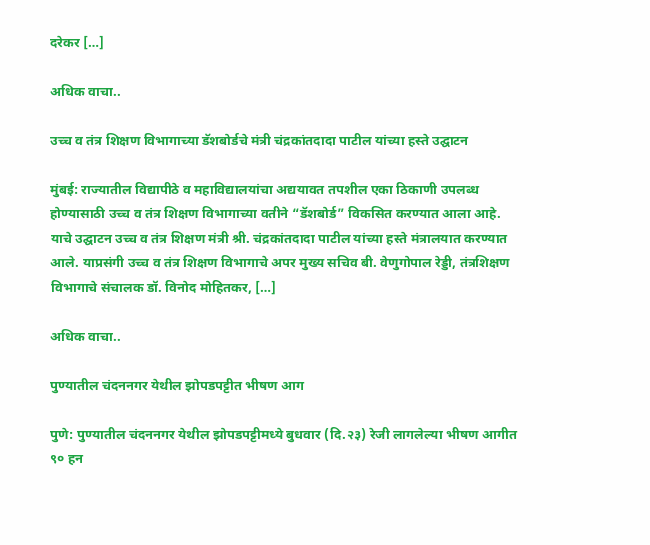दरेकर […]

अधिक वाचा..

उच्च व तंत्र शिक्षण विभागाच्या डॅशबोर्डचे मंत्री चंद्रकांतदादा पाटील यांच्या हस्ते उद्घाटन

मुंबई: राज्यातील विद्यापीठे व महाविद्यालयांचा अद्ययावत तपशील एका ठिकाणी उपलब्ध होण्यासाठी उच्च व तंत्र शिक्षण विभागाच्या वतीने “डॅशबोर्ड” विकसित करण्यात आला आहे. याचे उद्घाटन उच्च व तंत्र शिक्षण मंत्री श्री. चंद्रकांतदादा पाटील यांच्या हस्ते मंत्रालयात करण्यात आले. याप्रसंगी उच्च व तंत्र शिक्षण विभागाचे अपर मुख्य सचिव बी. वेणुगोपाल रेड्डी, तंत्रशिक्षण विभागाचे संचालक डॉ. विनोद मोहितकर, […]

अधिक वाचा..

पुण्यातील चंदननगर येथील झोपडपट्टीत भीषण आग

पुणे: पुण्यातील चंदननगर येथील झोपडपट्टीमध्ये बुधवार (दि.२३) रेजी लागलेल्या भीषण आगीत ९० हन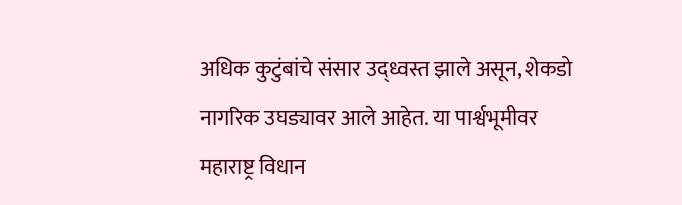अधिक कुटुंबांचे संसार उद्ध्वस्त झाले असून, शेकडो नागरिक उघड्यावर आले आहेत. या पार्श्वभूमीवर महाराष्ट्र विधान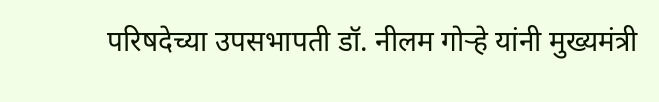परिषदेच्या उपसभापती डॉ. नीलम गोऱ्हे यांनी मुख्यमंत्री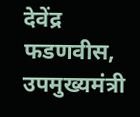देवेंद्र फडणवीस, उपमुख्यमंत्री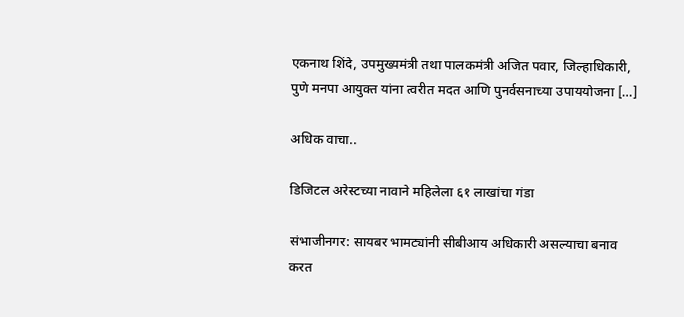एकनाथ शिंदे, उपमुख्यमंत्री तथा पालकमंत्री अजित पवार, जिल्हाधिकारी, पुणे मनपा आयुक्त यांना त्वरीत मदत आणि पुनर्वसनाच्या उपाययोजना […]

अधिक वाचा..

डिजिटल अरेस्टच्या नावाने महिलेला ६१ लाखांचा गंडा

संभाजीनगर: सायबर भामट्यांनी सीबीआय अधिकारी असल्याचा बनाव करत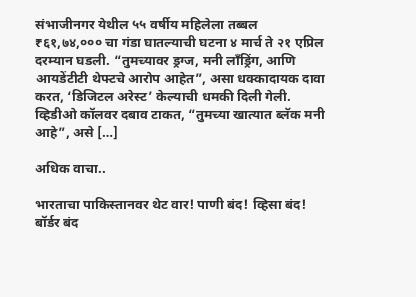संभाजीनगर येथील ५५ वर्षीय महिलेला तब्बल ₹६१,७४,००० चा गंडा घातल्याची घटना ४ मार्च ते २१ एप्रिल दरम्यान घडली. “तुमच्यावर ड्रग्ज, मनी लाँड्रिंग, आणि आयडेंटीटी थेफ्टचे आरोप आहेत”, असा धक्कादायक दावा करत, ‘डिजिटल अरेस्ट’ केल्याची धमकी दिली गेली. व्हिडीओ कॉलवर दबाव टाकत, “तुमच्या खात्यात ब्लॅक मनी आहे”, असे […]

अधिक वाचा..

भारताचा पाकिस्तानवर थेट वार! पाणी बंद! व्हिसा बंद! बॉर्डर बंद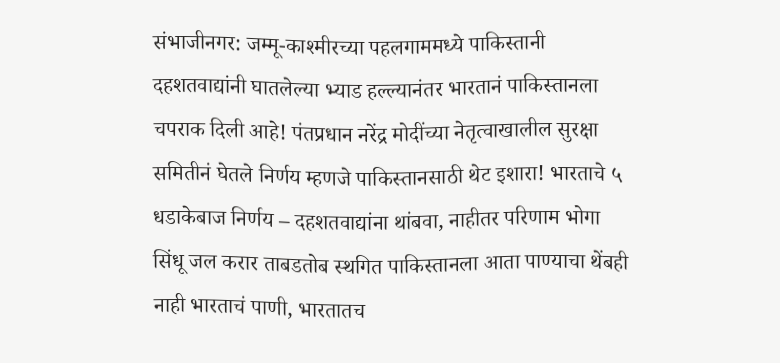संभाजीनगर: जम्मू-काश्मीरच्या पहलगाममध्ये पाकिस्तानी दहशतवाद्यांनी घातलेल्या भ्याड हल्ल्यानंतर भारतानं पाकिस्तानला चपराक दिली आहे! पंतप्रधान नरेंद्र मोदींच्या नेतृत्वाखालील सुरक्षा समितीनं घेतले निर्णय म्हणजे पाकिस्तानसाठी थेट इशारा! भारताचे ५ धडाकेबाज निर्णय – दहशतवाद्यांना थांबवा, नाहीतर परिणाम भोगा सिंधू जल करार ताबडतोब स्थगित पाकिस्तानला आता पाण्याचा थेंबही नाही भारताचं पाणी, भारतातच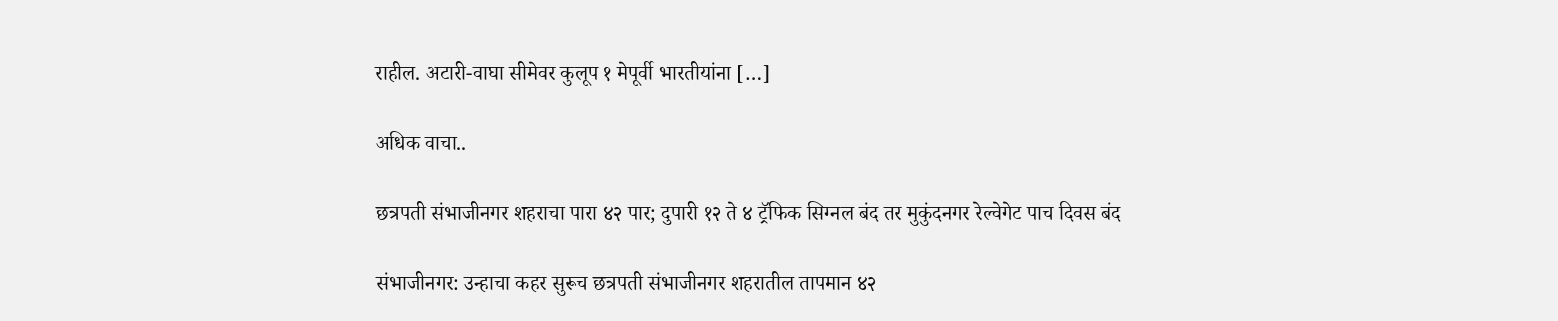राहील. अटारी-वाघा सीमेवर कुलूप १ मेपूर्वी भारतीयांना […]

अधिक वाचा..

छत्रपती संभाजीनगर शहराचा पारा ४२ पार; दुपारी १२ ते ४ ट्रॅफिक सिग्नल बंद तर मुकुंदनगर रेल्वेगेट पाच दिवस बंद

संभाजीनगर: उन्हाचा कहर सुरूच छत्रपती संभाजीनगर शहरातील तापमान ४२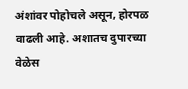अंशांवर पोहोचले असून, होरपळ वाढली आहे. अशातच दुपारच्या वेळेस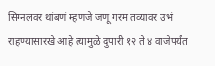सिग्नलवर थांबणं म्हणजे जणू गरम तव्यावर उभं राहण्यासारखे आहे त्यामुळे दुपारी १२ ते ४ वाजेपर्यंत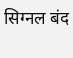सिग्नल बंद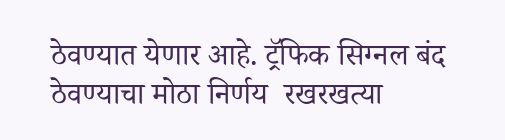ठेवण्यात येणार आहे. ट्रॅफिक सिग्नल बंद ठेवण्याचा मोठा निर्णय  रखरखत्या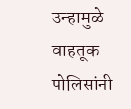उन्हामुळे वाहतूक पोलिसांनी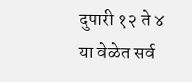दुपारी १२ ते ४ या वेळेत सर्व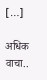[…]

अधिक वाचा..